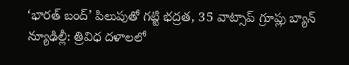‘భారత్ బంద్’ పిలుపుతో గట్టి భద్రత, 35 వాట్సాప్ గ్రూప్లు బ్యాన్
న్యూఢిల్లీ: త్రివిధ దళాలలో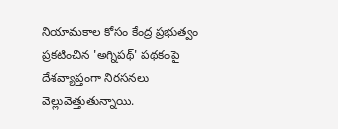నియామకాల కోసం కేంద్ర ప్రభుత్వం ప్రకటించిన 'అగ్నిపథ్' పథకంపై దేశవ్యాప్తంగా నిరసనలు వెల్లువెత్తుతున్నాయి.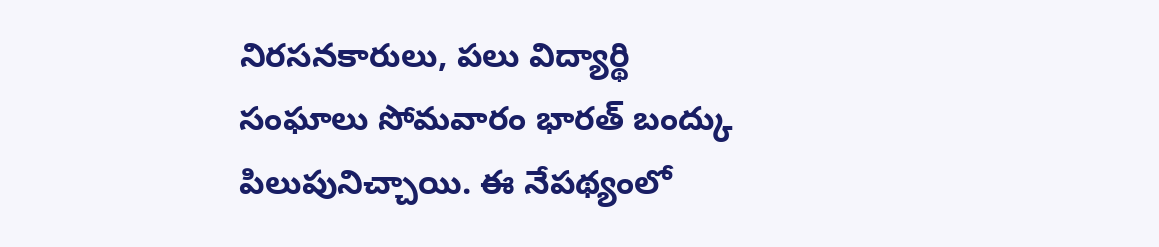నిరసనకారులు, పలు విద్యార్థి సంఘాలు సోమవారం భారత్ బంద్కు పిలుపునిచ్చాయి. ఈ నేపథ్యంలో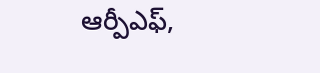ఆర్పీఎఫ్,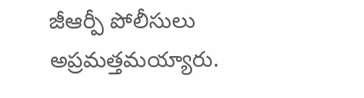జీఆర్పీ పోలీసులు అప్రమత్తమయ్యారు.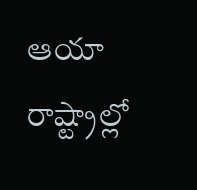ఆయా రాష్ట్రాల్లో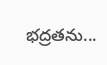భద్రతను...